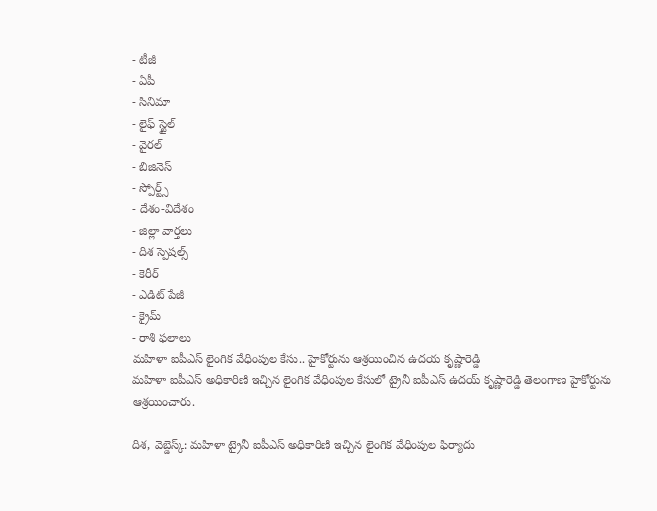- టీజీ
- ఏపీ
- సినిమా
- లైఫ్ స్టైల్
- వైరల్
- బిజినెస్
- స్పోర్ట్స్
- దేశం-విదేశం
- జిల్లా వార్తలు
- దిశ స్పెషల్స్
- కెరీర్
- ఎడిట్ పేజీ
- క్రైమ్
- రాశి ఫలాలు
మహిళా ఐపీఎస్ లైంగిక వేధింపుల కేసు.. హైకోర్టును ఆశ్రయించిన ఉదయ కృష్ణారెడ్డి
మహిళా ఐపీఎస్ అధికారిణి ఇచ్చిన లైంగిక వేధింపుల కేసులో ట్రైనీ ఐపీఎస్ ఉదయ్ కృష్ణారెడ్డి తెలంగాణ హైకోర్టును ఆశ్రయించారు.

దిశ, వెబ్డెస్క్: మహిళా ట్రైనీ ఐపీఎస్ అధికారిణి ఇచ్చిన లైంగిక వేధింపుల ఫిర్యాదు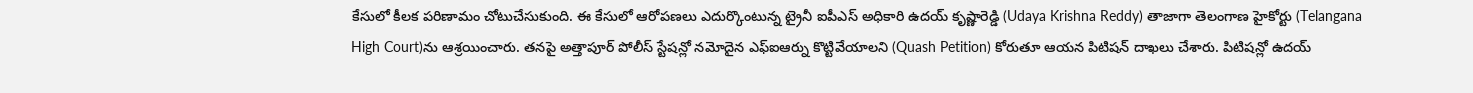కేసులో కీలక పరిణామం చోటుచేసుకుంది. ఈ కేసులో ఆరోపణలు ఎదుర్కొంటున్న ట్రైనీ ఐపీఎస్ అధికారి ఉదయ్ కృష్ణారెడ్డి (Udaya Krishna Reddy) తాజాగా తెలంగాణ హైకోర్టు (Telangana High Court)ను ఆశ్రయించారు. తనపై అత్తాపూర్ పోలీస్ స్టేషన్లో నమోదైన ఎఫ్ఐఆర్ను కొట్టివేయాలని (Quash Petition) కోరుతూ ఆయన పిటిషన్ దాఖలు చేశారు. పిటిషన్లో ఉదయ్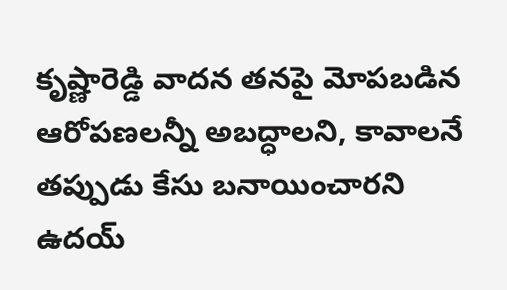కృష్ణారెడ్డి వాదన తనపై మోపబడిన ఆరోపణలన్నీ అబద్ధాలని, కావాలనే తప్పుడు కేసు బనాయించారని ఉదయ్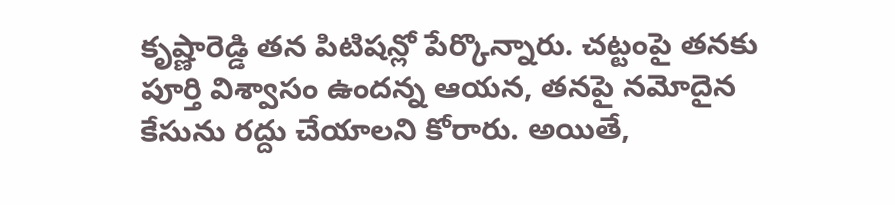కృష్ణారెడ్డి తన పిటిషన్లో పేర్కొన్నారు. చట్టంపై తనకు పూర్తి విశ్వాసం ఉందన్న ఆయన, తనపై నమోదైన కేసును రద్దు చేయాలని కోరారు. అయితే,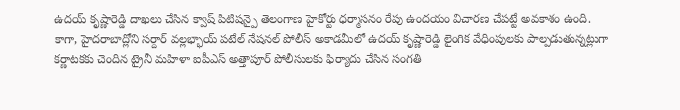ఉదయ్ కృష్ణారెడ్డి దాఖలు చేసిన క్వాష్ పిటిషన్పై తెలంగాణ హైకోర్టు ధర్మాసనం రేపు ఉందయం విచారణ చేపట్టే అవకాశం ఉంది.
కాగా, హైదరాబాద్లోని సర్దార్ వల్లభ్భాయ్ పటేల్ నేషనల్ పోలీస్ అకాడమీలో ఉదయ్ కృష్ణారెడ్డి లైంగిక వేధింపులకు పాల్పడుతున్నట్లుగా కర్ణాటకకు చెందిన ట్రైనీ మహిళా ఐపీఎస్ అత్తాపూర్ పోలీసులకు ఫిర్యాదు చేసిన సంగతి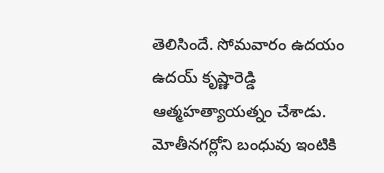తెలిసిందే. సోమవారం ఉదయం ఉదయ్ కృష్ణారెడ్డి ఆత్మహత్యాయత్నం చేశాడు. మోతీనగర్లోని బంధువు ఇంటికి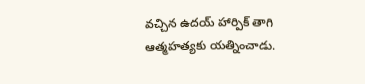వచ్చిన ఉదయ్ హార్పిక్ తాగి ఆత్మహత్యకు యత్నించాడు.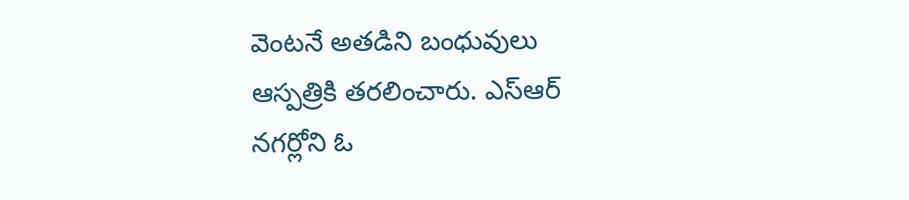వెంటనే అతడిని బంధువులు ఆస్పత్రికి తరలించారు. ఎస్ఆర్ నగర్లోని ఓ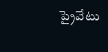ప్రైవేటు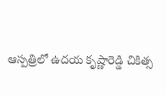ఆస్పత్రిలో ఉదయ కృష్ణారెడ్డి చికిత్స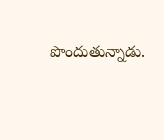పొందుతున్నాడు.